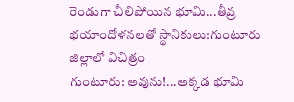రెండుగా చీలిపోయిన భూమి...తీవ్ర భయాందోళనలతో స్థానికులు:గుంటూరు జిల్లాలో విచిత్రం
గుంటూరు: అవును!...అక్కడ భూమి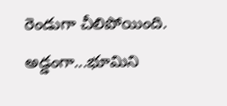రెండుగా చీలిపోయింది. అడ్డంగా...భూమిని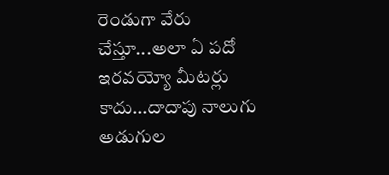రెండుగా వేరు చేస్తూ...అలా ఏ పదో ఇరవయ్యో మీటర్లు కాదు...దాదాపు నాలుగు అడుగుల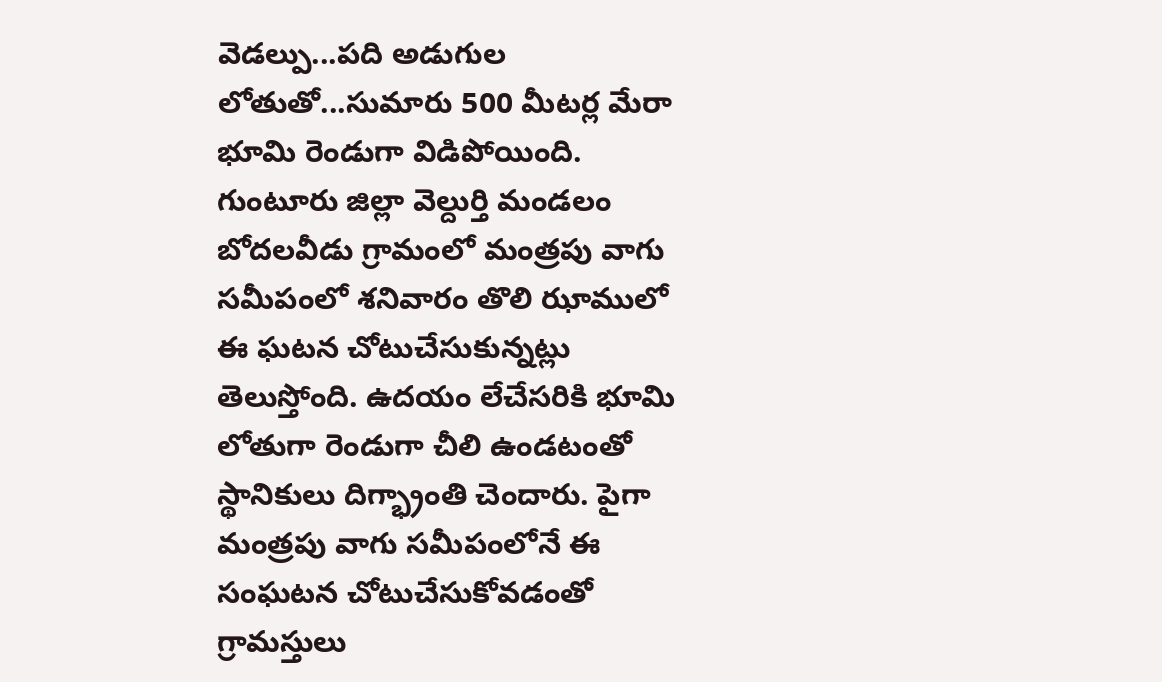వెడల్పు...పది అడుగుల లోతుతో...సుమారు 500 మీటర్ల మేరా భూమి రెండుగా విడిపోయింది.
గుంటూరు జిల్లా వెల్దుర్తి మండలం బోదలవీడు గ్రామంలో మంత్రపు వాగు సమీపంలో శనివారం తొలి ఝాములో ఈ ఘటన చోటుచేసుకున్నట్లు తెలుస్తోంది. ఉదయం లేచేసరికి భూమి లోతుగా రెండుగా చీలి ఉండటంతో స్థానికులు దిగ్భ్రాంతి చెందారు. పైగా మంత్రపు వాగు సమీపంలోనే ఈ సంఘటన చోటుచేసుకోవడంతో గ్రామస్తులు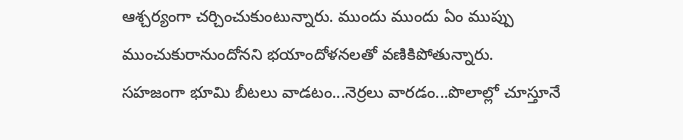ఆశ్చర్యంగా చర్చించుకుంటున్నారు. ముందు ముందు ఏం ముప్పు ముంచుకురానుందోనని భయాందోళనలతో వణికిపోతున్నారు.
సహజంగా భూమి బీటలు వాడటం...నెర్రలు వారడం...పొలాల్లో చూస్తూనే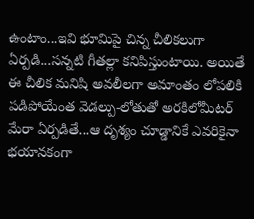ఉంటాం...ఇవి భూమిపై చిన్న చీలికలుగా ఏర్పడి...సన్నటి గీతల్లా కనిపిస్తుంటాయి. అయితే ఈ చీలిక మనిషి అవలీలగా అమాంతం లోపలికి పడిపోయేంత వెడల్పు-లోతుతో అరకిలోమీటర్ మేరా ఏర్పడితే...ఆ దృశ్యం చూడ్డానికే ఎవరికైనా భయానకంగా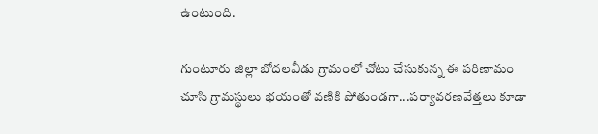ఉంటుంది.

గుంటూరు జిల్లా బోదలవీడు గ్రామంలో చోటు చేసుకున్న ఈ పరిణామం చూసి గ్రామస్థులు భయంతో వణికి పోతుండగా...పర్యావరణవేత్తలు కూడా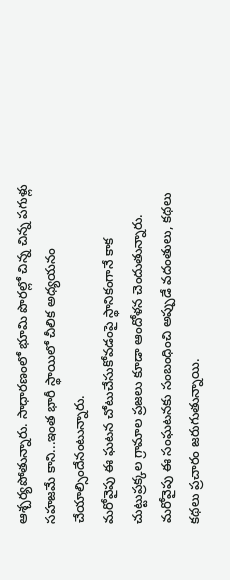ఆశ్చర్యపోతున్నారు. సాధారణంలో భూమి పొరల్లో చిన్న చిన్న పగుళ్లు సహజమే కాని...ఇంత భారీ స్థాయిలో చీలిక అధ్యయనం చేయాల్సిందేనంటున్నారు.
మరోవైపు ఈ ఘటన చోటుచేసుకోవడంపై స్థానికంగానే కాక చుట్టుప్రక్కల గ్రామాల ప్రజలు కూడా ఆందోళన చెందుతున్నారు. మరోవైపు ఈ సంఘటనకు సంబంధించి అప్పుడే వదంతులు, కథలు కథలు ప్రచారం జరుగుతున్నాయి.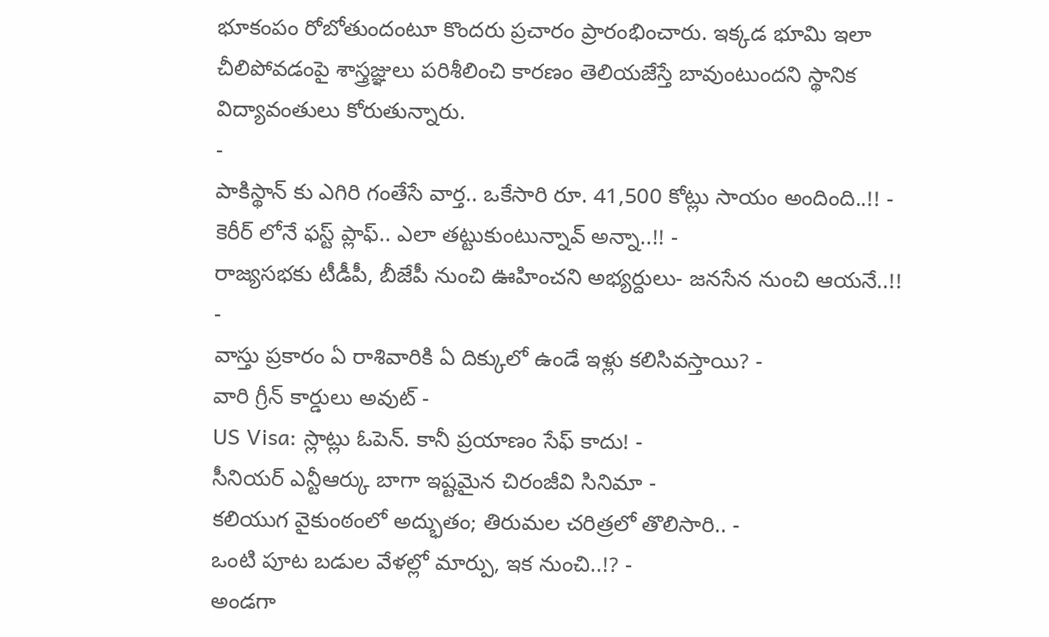భూకంపం రోబోతుందంటూ కొందరు ప్రచారం ప్రారంభించారు. ఇక్కడ భూమి ఇలా చీలిపోవడంపై శాస్త్రజ్ఞులు పరిశీలించి కారణం తెలియజేస్తే బావుంటుందని స్థానిక విద్యావంతులు కోరుతున్నారు.
-
పాకిస్థాన్ కు ఎగిరి గంతేసే వార్త.. ఒకేసారి రూ. 41,500 కోట్లు సాయం అందింది..!! -
కెరీర్ లోనే ఫస్ట్ ప్లాఫ్.. ఎలా తట్టుకుంటున్నావ్ అన్నా..!! -
రాజ్యసభకు టీడీపీ, బీజేపీ నుంచి ఊహించని అభ్యర్దులు- జనసేన నుంచి ఆయనే..!! -
వాస్తు ప్రకారం ఏ రాశివారికి ఏ దిక్కులో ఉండే ఇళ్లు కలిసివస్తాయి? -
వారి గ్రీన్ కార్డులు అవుట్ -
US Visa: స్లాట్లు ఓపెన్. కానీ ప్రయాణం సేఫ్ కాదు! -
సీనియర్ ఎన్టీఆర్కు బాగా ఇష్టమైన చిరంజీవి సినిమా -
కలియుగ వైకుంఠంలో అద్భుతం; తిరుమల చరిత్రలో తొలిసారి.. -
ఒంటి పూట బడుల వేళల్లో మార్పు, ఇక నుంచి..!? -
అండగా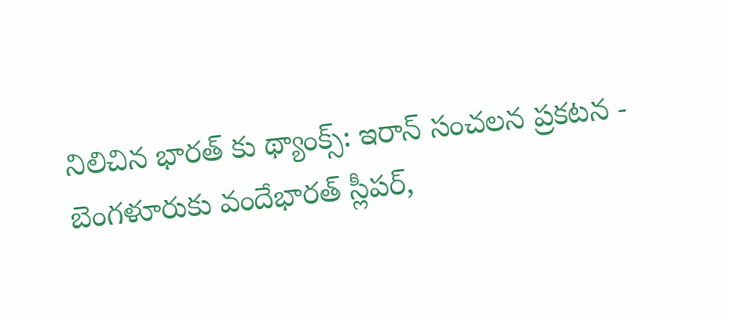నిలిచిన భారత్ కు థ్యాంక్స్: ఇరాన్ సంచలన ప్రకటన -
బెంగళూరుకు వందేభారత్ స్లీపర్,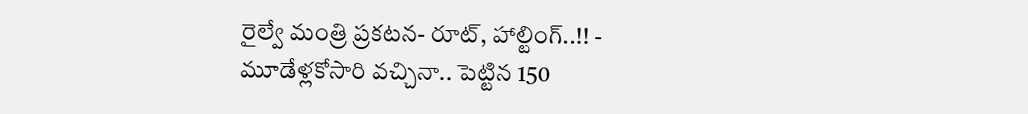రైల్వే మంత్రి ప్రకటన- రూట్, హాల్టింగ్..!! -
మూడేళ్లకోసారి వచ్చినా.. పెట్టిన 150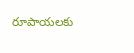రూపాయలకు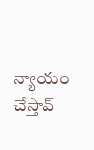న్యాయం చేస్తావ్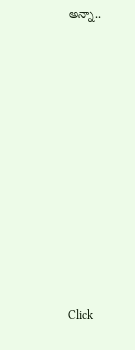అన్నా..












Click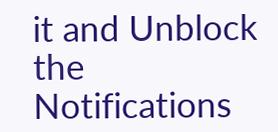it and Unblock the Notifications